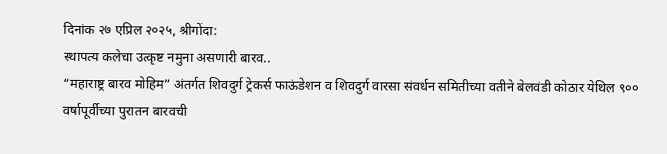दिनांक २७ एप्रिल २०२५, श्रीगोंदा:
स्थापत्य कलेचा उत्कृष्ट नमुना असणारी बारव..
“महाराष्ट्र बारव मोहिम” अंतर्गत शिवदुर्ग ट्रेकर्स फाऊंडेशन व शिवदुर्ग वारसा संवर्धन समितीच्या वतीने बेलवंडी कोठार येथिल ९०० वर्षापूर्वीच्या पुरातन बारवची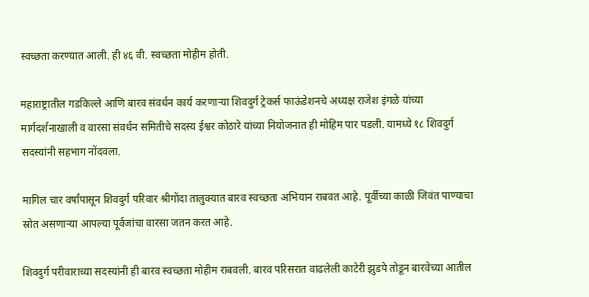स्वच्छता करण्यात आली. ही ४६ वी. स्वच्छता मोहीम होती.

महाराष्ट्रातील गडकिल्ले आणि बारव संवर्धन कार्य करणाऱ्या शिवदुर्ग ट्रेकर्स फाऊंडेशनचे अध्यक्ष राजेश इंगळे यांच्या मार्गदर्शनाखाली व वारसा संवर्धन समितीचे सदस्य ईश्वर कोठारे यांच्या नियोजनात ही मोहिम पार पडली. यामध्ये १८ शिवदुर्ग सदस्यांनी सहभाग नोंदवला.

मागिल चार वर्षांपासून शिवदुर्ग परिवार श्रीगोंदा तालुक्यात बारव स्वच्छता अभियान राबवत आहे. पूर्वीच्या काळी जिवंत पाण्याचा स्रोत असणाऱ्या आपल्या पूर्वजांचा वारसा जतन करत आहे.

शिवदुर्ग परीवाराच्या सदस्यांनी ही बारव स्वच्छता मोहीम राबवली. बारव परिसरात वाढलेली काटेरी झुडपे तोडून बारवेच्या आतील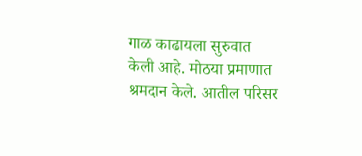गाळ काढायला सुरुवात केली आहे. मोठया प्रमाणात श्रमदान केले. आतील परिसर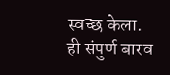स्वच्छ केला. ही संपुर्ण बारव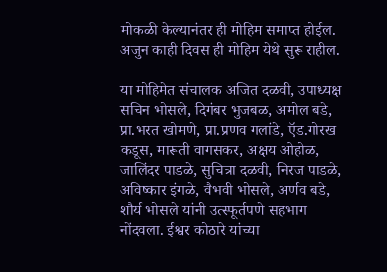मोकळी केल्यानंतर ही मोहिम समाप्त होईल. अजुन काही दिवस ही मोहिम येथे सुरू राहील.

या मोहिमेत संचालक अजित दळवी, उपाध्यक्ष सचिन भोसले, दिगंबर भुजबळ, अमोल बडे, प्रा.भरत खोमणे, प्रा.प्रणव गलांडे, ऍड.गोरख कडूस, मारूती वागसकर, अक्षय ओहोळ, जालिंदर पाडळे, सुचित्रा दळवी, निरज पाडळे, अविष्कार इंगळे, वैभवी भोसले, अर्णव बडे, शौर्य भोसले यांनी उत्स्फूर्तपणे सहभाग नोंदवला. ईश्वर कोठारे यांच्या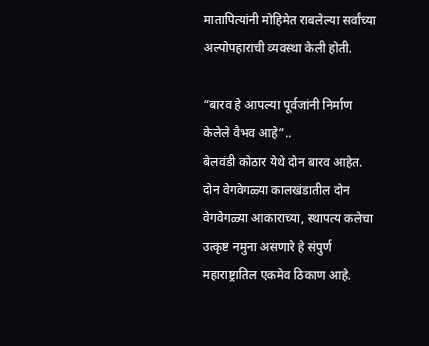मातापित्यांनी मोहिमेत राबलेल्या सर्वांच्या अल्पोपहाराची व्यवस्था केली होती.

“बारव हे आपल्या पूर्वजांनी निर्माण केलेले वैभव आहे”..
बेलवंडी कोठार येथे दोन बारव आहेत. दोन वेगवेगळ्या कालखंडातील दोन वेगवेगळ्या आकाराच्या, स्थापत्य कलेचा उत्कृष्ट नमुना असणारे हे संपुर्ण महाराष्ट्रातिल एकमेव ठिकाण आहे.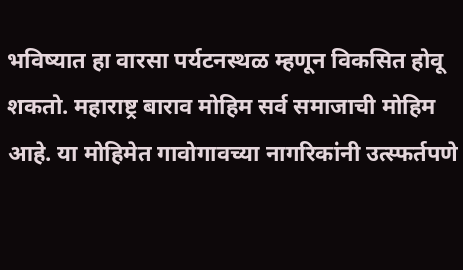भविष्यात हा वारसा पर्यटनस्थळ म्हणून विकसित होवू शकतो. महाराष्ट्र बाराव मोहिम सर्व समाजाची मोहिम आहे. या मोहिमेत गावोगावच्या नागरिकांनी उत्स्फर्तपणे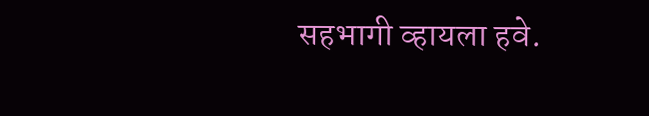सहभागी व्हायला हवे.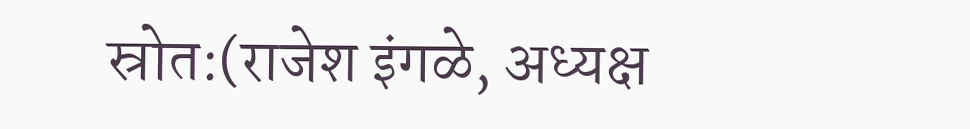स्रोत:(राजेश इंगळे, अध्यक्ष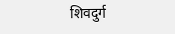शिवदुर्ग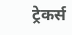ट्रेकर्स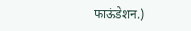फाऊंडेशन.)